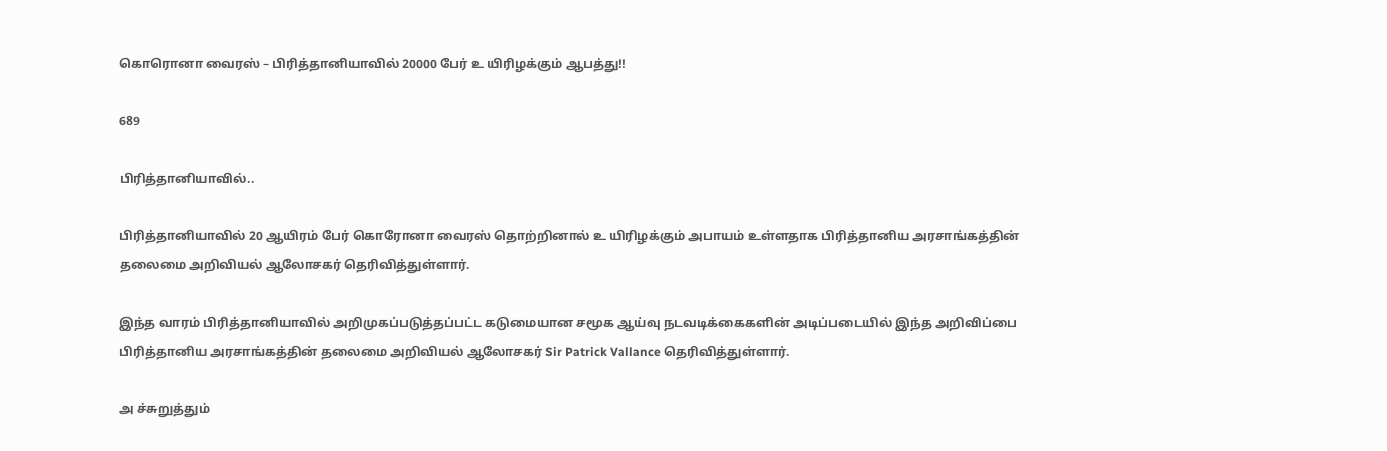கொரொனா வைரஸ் – பிரித்தானியாவில் 20000 பேர் உ யிரிழக்கும் ஆபத்து!!

689

பிரித்தானியாவில்..

பிரித்தானியாவில் 20 ஆயிரம் பேர் கொரோனா வைரஸ் தொற்றினால் உ யிரிழக்கும் அபாயம் உள்ளதாக பிரித்தானிய அரசாங்கத்தின் தலைமை அறிவியல் ஆலோசகர் தெரிவித்துள்ளார்.

இந்த வாரம் பிரித்தானியாவில் அறிமுகப்படுத்தப்பட்ட கடுமையான சமூக ஆய்வு நடவடிக்கைகளின் அடிப்படையில் இந்த அறிவிப்பை பிரித்தானிய அரசாங்கத்தின் தலைமை அறிவியல் ஆலோசகர் Sir Patrick Vallance தெரிவித்துள்ளார்.

அ ச்சுறுத்தும்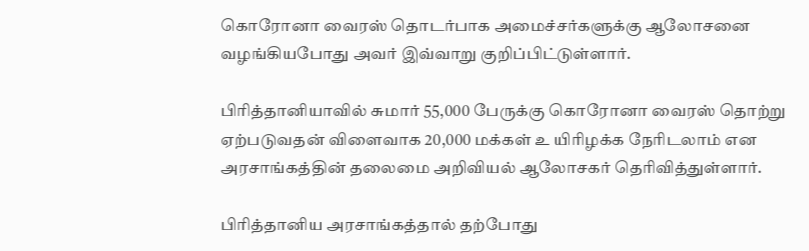கொரோனா வைரஸ் தொடர்பாக அமைச்சர்களுக்கு ஆலோசனை வழங்கியபோது அவர் இவ்வாறு குறிப்பிட்டுள்ளார்.

பிரித்தானியாவில் சுமார் 55,000 பேருக்கு கொரோனா வைரஸ் தொற்று ஏற்படுவதன் விளைவாக 20,000 மக்கள் உ யிரிழக்க நேரிடலாம் என அரசாங்கத்தின் தலைமை அறிவியல் ஆலோசகர் தெரிவித்துள்ளார்.

பிரித்தானிய அரசாங்கத்தால் தற்போது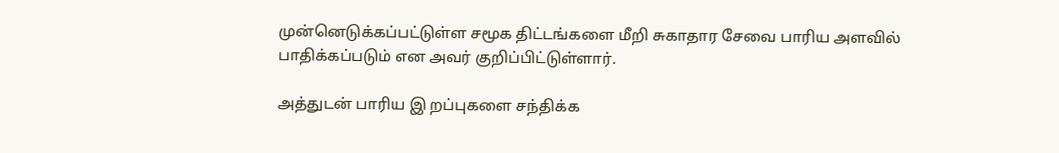முன்னெடுக்கப்பட்டுள்ள சமூக திட்டங்களை மீறி சுகாதார சேவை பாரிய அளவில் பாதிக்கப்படும் என அவர் குறிப்பிட்டுள்ளார்.

அத்துடன் பாரிய இ றப்புகளை சந்திக்க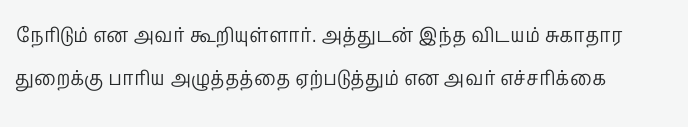நேரிடும் என அவர் கூறியுள்ளார். அத்துடன் இந்த விடயம் சுகாதார துறைக்கு பாரிய அழுத்தத்தை ஏற்படுத்தும் என அவர் எச்சரிக்கை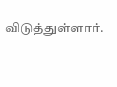விடுத்துள்ளார்.